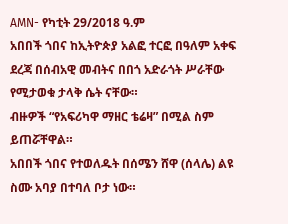AMN- የካቲት 29/2018 ዓ.ም
አበበች ጎበና ከኢትዮጵያ አልፎ ተርፎ በዓለም አቀፍ ደረጃ በሰብአዊ መብትና በበጎ አድራጎት ሥራቸው የሚታወቁ ታላቅ ሴት ናቸው።
ብዙዎች “የአፍሪካዋ ማዘር ቴሬዛ” በሚል ስም ይጠሯቸዋል።
አበበች ጎበና የተወለዱት በሰሜን ሸዋ (ሰላሌ) ልዩ ስሙ አባያ በተባለ ቦታ ነው።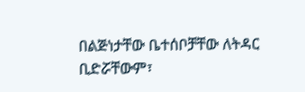በልጅነታቸው ቤተሰቦቻቸው ለትዳር ቢድሯቸውም፣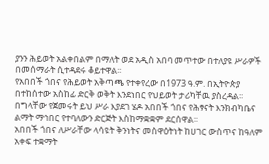ያንን ሕይወት አልቀበልም በማለት ወደ አዲስ አበባ መጥተው በተለያዩ ሥራዎች በመሰማራት ሲተዳደሩ ቆይተዋል፡፡
የአበበች ጎበና የሕይወት አቅጣጫ የተቀየረው በ1973 ዓ.ም. በኢትዮጵያ በተከሰተው አስከፊ ድርቅ ወቅት እንደነበር የህይወት ታሪካቸዉ ያስረዳል፡፡
በግላቸው የጀመሩት ይህ ሥራ እያደገ ሄዶ አበበች ጎበና የሕፃናት እንክብካቤና ልማት ማኅበር የተባለውን ድርጅት እስከማቋቋም ደርሰዋል፡፡
አበበች ጎበና ለሥራቸው ላሳዩት ቅንነትና መስዋዕትነት ከሀገር ውስጥና ከዓለም አቀፍ ተቋማት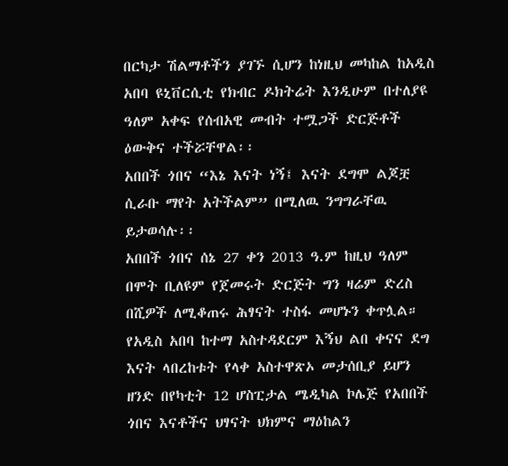በርካታ ሽልማቶችን ያገኙ ሲሆን ከነዚህ መካከል ከአዲስ አበባ ዩኒቨርሲቲ የክብር ዶክትሬት እንዲሁም በተለያዩ ዓለም አቀፍ የሰብአዊ መብት ተሟጋች ድርጅቶች ዕውቅና ተችሯቸዋል፡፡
አበበች ጎበና “እኔ እናት ነኝ፤ እናት ደግሞ ልጆቿ ሲራቡ ማየት አትችልም” በሚለዉ ንግግራቸዉ ይታወሳሉ፡፡
አበበች ጎበና ሰኔ 27 ቀን 2013 ዓ.ም ከዚህ ዓለም በሞት ቢለዩም የጀመሩት ድርጅት ግን ዛሬም ድረስ በሺዎች ለሚቆጠሩ ሕፃናት ተስፋ መሆኑን ቀጥሏል።
የአዲስ አበባ ከተማ አስተዳደርም እኝህ ልበ ቀናና ደግ እናት ላበረከቱት የላቀ አስተዋጽኦ መታሰቢያ ይሆን ዘንድ በየካቲት 12 ሆስፒታል ሜዲካል ኮሌጅ የአበበች ጎበና እናቶችና ህፃናት ህክምና ማዕከልን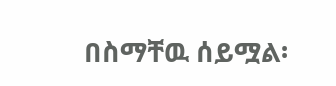በስማቸዉ ሰይሟል፡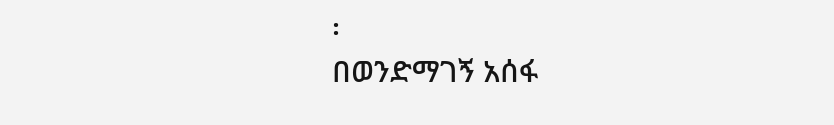፡
በወንድማገኝ አሰፋ